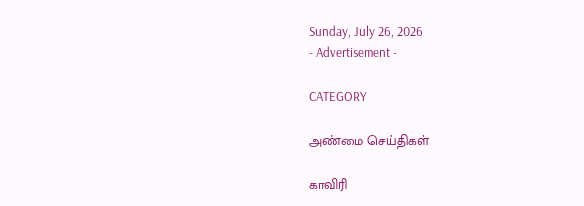Sunday, July 26, 2026
- Advertisement -

CATEGORY

அண்மை செய்திகள்

காவிரி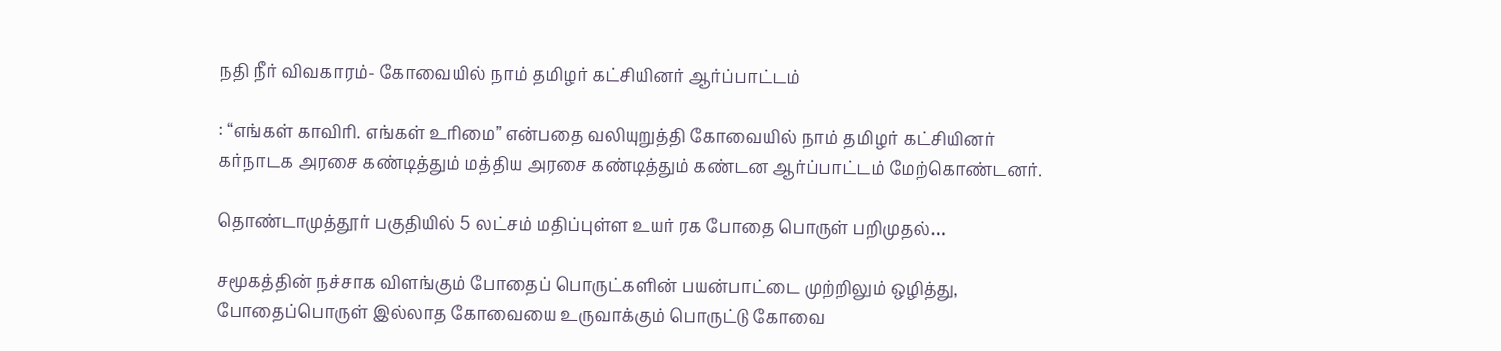நதி நீர் விவகாரம்- கோவையில் நாம் தமிழர் கட்சியினர் ஆர்ப்பாட்டம்

: “எங்கள் காவிரி. எங்கள் உரிமை” என்பதை வலியுறுத்தி கோவையில் நாம் தமிழர் கட்சியினர் கர்நாடக அரசை கண்டித்தும் மத்திய அரசை கண்டித்தும் கண்டன ஆர்ப்பாட்டம் மேற்கொண்டனர்.

தொண்டாமுத்தூர் பகுதியில் 5 லட்சம் மதிப்புள்ள உயர் ரக போதை பொருள் பறிமுதல்…

சமூகத்தின் நச்சாக விளங்கும் போதைப் பொருட்களின் பயன்பாட்டை முற்றிலும் ஒழித்து, போதைப்பொருள் இல்லாத கோவையை உருவாக்கும் பொருட்டு கோவை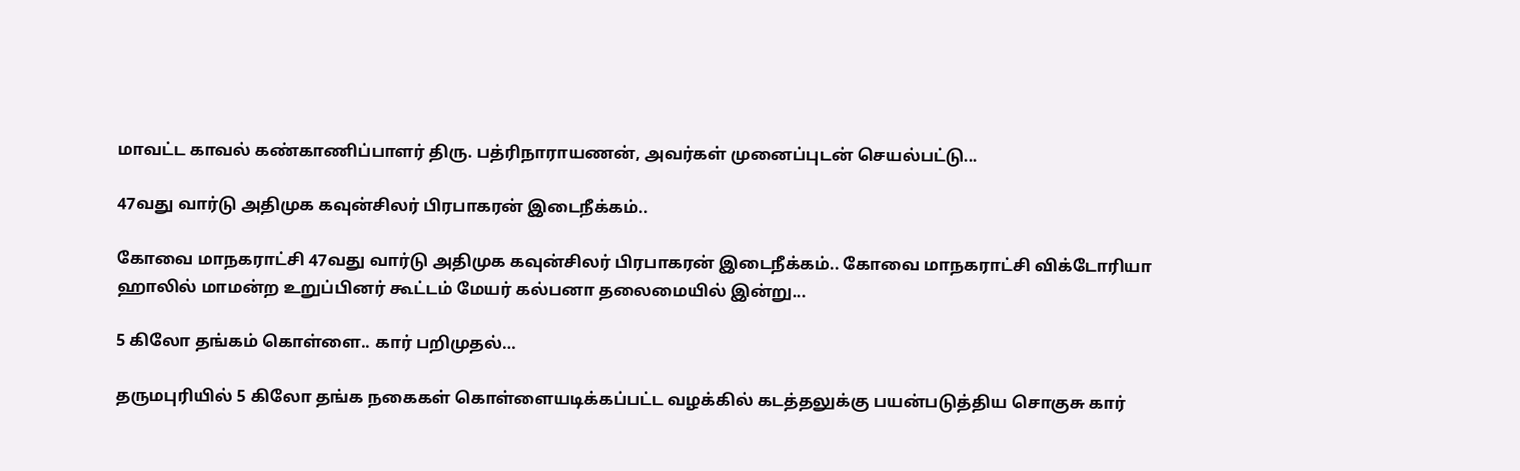மாவட்ட காவல் கண்காணிப்பாளர் திரு. பத்ரிநாராயணன், அவர்கள் முனைப்புடன் செயல்பட்டு...

47வது வார்டு அதிமுக கவுன்சிலர் பிரபாகரன் இடைநீக்கம்..

கோவை மாநகராட்சி 47வது வார்டு அதிமுக கவுன்சிலர் பிரபாகரன் இடைநீக்கம்.. கோவை மாநகராட்சி விக்டோரியா ஹாலில் மாமன்ற உறுப்பினர் கூட்டம் மேயர் கல்பனா தலைமையில் இன்று...

5 கிலோ தங்கம் கொள்ளை.. கார் பறிமுதல்…

தருமபுரியில் 5 கிலோ தங்க நகைகள் கொள்ளையடிக்கப்பட்ட வழக்கில் கடத்தலுக்கு பயன்படுத்திய சொகுசு கார்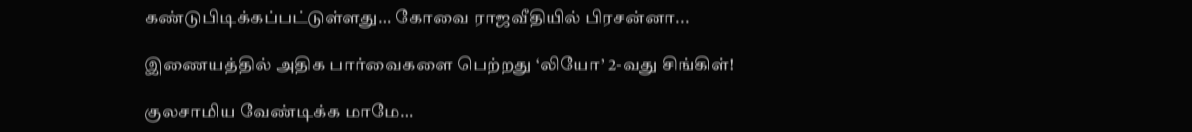கண்டுபிடிக்கப்பட்டுள்ளது… கோவை ராஜவீதியில் பிரசன்னா...

இணையத்தில் அதிக பார்வைகளை பெற்றது ‘லியோ’ 2-வது சிங்கிள்!

குலசாமிய வேண்டிக்க மாமே…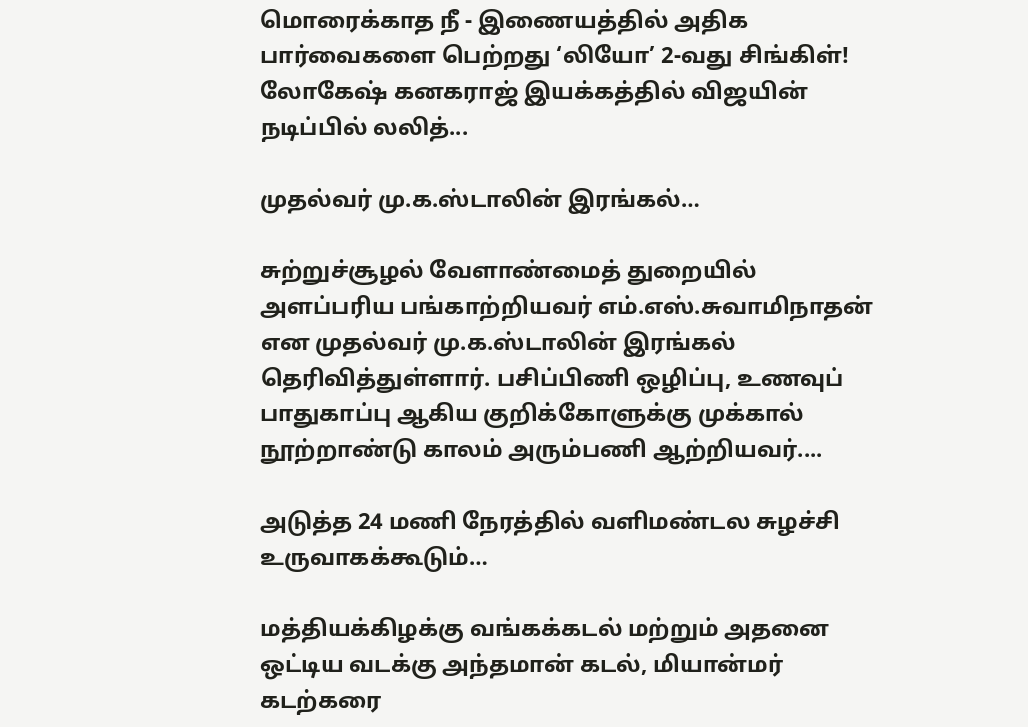மொரைக்காத நீ - இணையத்தில் அதிக பார்வைகளை பெற்றது ‘லியோ’ 2-வது சிங்கிள்! லோகேஷ் கனகராஜ் இயக்கத்தில் விஜயின் நடிப்பில் லலித்...

முதல்வர் மு.க.ஸ்டாலின் இரங்கல்…

சுற்றுச்சூழல் வேளாண்மைத் துறையில் அளப்பரிய பங்காற்றியவர் எம்.எஸ்.சுவாமிநாதன் என முதல்வர் மு.க.ஸ்டாலின் இரங்கல் தெரிவித்துள்ளார். பசிப்பிணி ஒழிப்பு, உணவுப் பாதுகாப்பு ஆகிய குறிக்கோளுக்கு முக்கால் நூற்றாண்டு காலம் அரும்பணி ஆற்றியவர்....

அடுத்த 24 மணி நேரத்தில் வளிமண்டல சுழச்சி உருவாகக்கூடும்…

மத்தியக்கிழக்கு வங்கக்கடல் மற்றும் அதனை ஒட்டிய வடக்கு அந்தமான் கடல், மியான்மர் கடற்கரை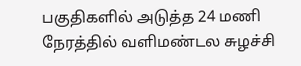பகுதிகளில் அடுத்த 24 மணி நேரத்தில் வளிமண்டல சுழச்சி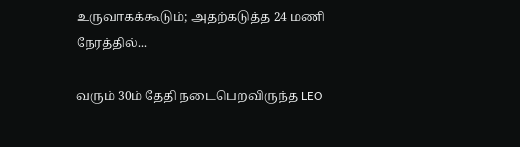உருவாகக்கூடும்; அதற்கடுத்த 24 மணி நேரத்தில்...

வரும் 30ம் தேதி நடைபெறவிருந்த LEO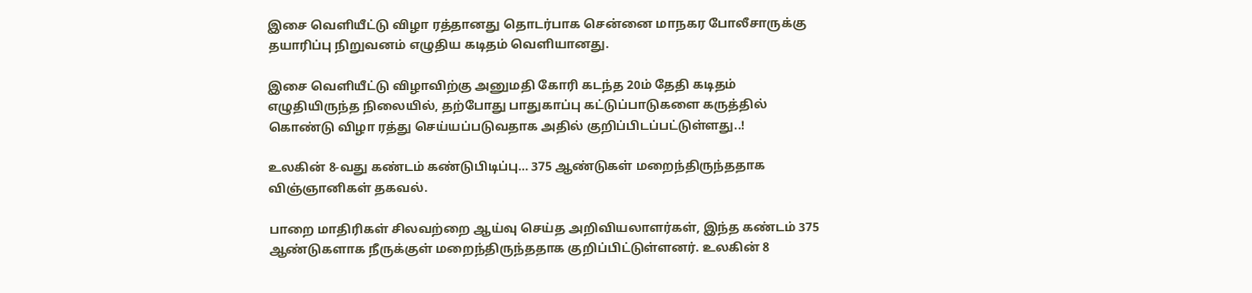இசை வெளியீட்டு விழா ரத்தானது தொடர்பாக சென்னை மாநகர போலீசாருக்கு தயாரிப்பு நிறுவனம் எழுதிய கடிதம் வெளியானது.

இசை வெளியீட்டு விழாவிற்கு அனுமதி கோரி கடந்த 20ம் தேதி கடிதம் எழுதியிருந்த நிலையில், தற்போது பாதுகாப்பு கட்டுப்பாடுகளை கருத்தில் கொண்டு விழா ரத்து செய்யப்படுவதாக அதில் குறிப்பிடப்பட்டுள்ளது..!

உலகின் 8-வது கண்டம் கண்டுபிடிப்பு… 375 ஆண்டுகள் மறைந்திருந்ததாக விஞ்ஞானிகள் தகவல்.

பாறை மாதிரிகள் சிலவற்றை ஆய்வு செய்த அறிவியலாளர்கள், இந்த கண்டம் 375 ஆண்டுகளாக நீருக்குள் மறைந்திருந்ததாக குறிப்பிட்டுள்ளனர். உலகின் 8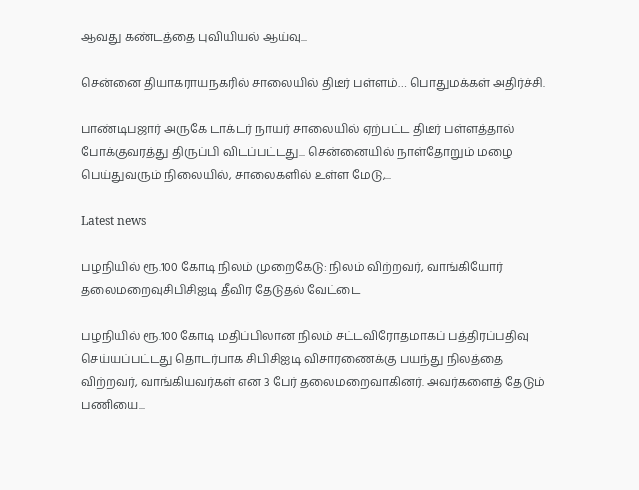ஆவது கண்டத்தை புவியியல் ஆய்வு...

சென்னை தியாகராயநகரில் சாலையில் திடீர் பள்ளம்… பொதுமக்கள் அதிர்ச்சி.

பாண்டிபஜார் அருகே டாக்டர் நாயர் சாலையில் ஏற்பட்ட திடீர் பள்ளத்தால் போக்குவரத்து திருப்பி விடப்பட்டது... சென்னையில் நாள்தோறும் மழை பெய்துவரும் நிலையில், சாலைகளில் உள்ள மேடு,...

Latest news

பழநியில் ரூ.100 கோடி நிலம் முறைகேடு: நிலம் விற்றவர், வாங்கியோர் தலைமறைவுசிபிசிஐடி தீவிர தேடுதல் வேட்டை

பழநியில் ரூ.100 கோடி மதிப்பிலான நிலம் சட்டவிரோதமாகப் பத்திரப்பதிவு செய்யப்பட்டது தொடர்பாக சிபிசிஐடி விசாரணைக்கு பயந்து நிலத்தை விற்றவர், வாங்கியவர்கள் என 3 பேர் தலைமறைவாகினர். அவர்களைத் தேடும் பணியை...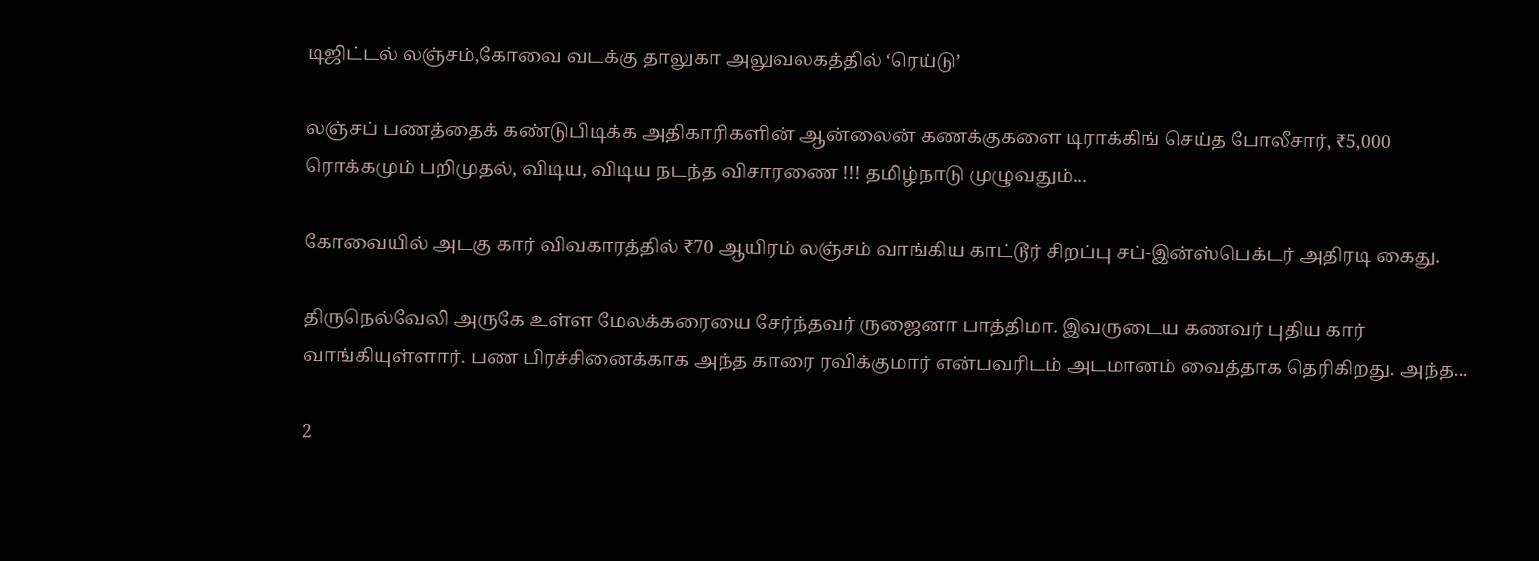டிஜிட்டல் லஞ்சம்,கோவை வடக்கு தாலுகா அலுவலகத்தில் ‘ரெய்டு’

லஞ்சப் பணத்தைக் கண்டுபிடிக்க அதிகாரிகளின் ஆன்லைன் கணக்குகளை டிராக்கிங் செய்த போலீசார், ₹5,000 ரொக்கமும் பறிமுதல், விடிய, விடிய நடந்த விசாரணை !!! தமிழ்நாடு முழுவதும்...

கோவையில் அடகு கார் விவகாரத்தில் ₹70 ஆயிரம் லஞ்சம் வாங்கிய காட்டூர் சிறப்பு சப்-இன்ஸ்பெக்டர் அதிரடி கைது.

திருநெல்வேலி அருகே உள்ள மேலக்கரையை சேர்ந்தவர் ருஜைனா பாத்திமா. இவருடைய கணவர் புதிய கார் வாங்கியுள்ளார். பண பிரச்சினைக்காக அந்த காரை ரவிக்குமார் என்பவரிடம் அடமானம் வைத்தாக தெரிகிறது. அந்த...

2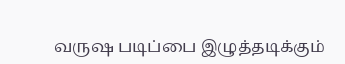வருஷ படிப்பை இழுத்தடிக்கும்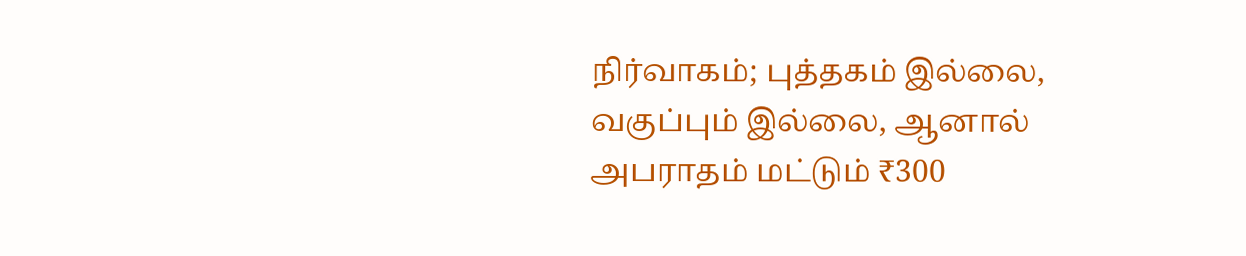நிர்வாகம்; புத்தகம் இல்லை, வகுப்பும் இல்லை, ஆனால் அபராதம் மட்டும் ₹300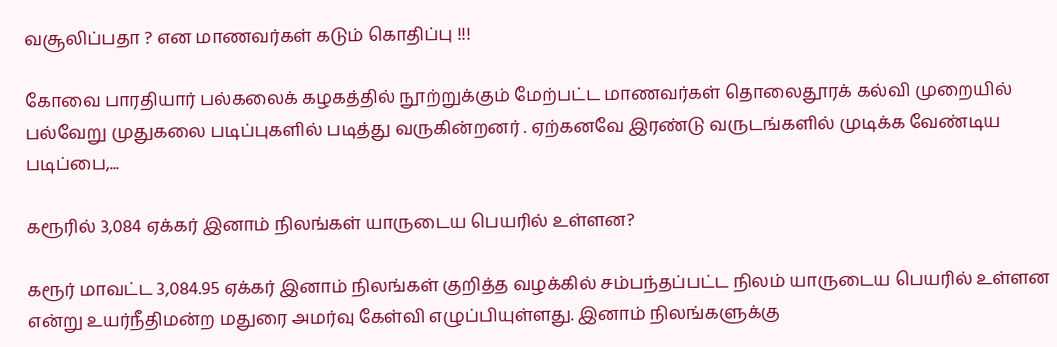வசூலிப்பதா ? என மாணவர்கள் கடும் கொதிப்பு !!!

கோவை பாரதியார் பல்கலைக் கழகத்தில் நூற்றுக்கும் மேற்பட்ட மாணவர்கள் தொலைதூரக் கல்வி முறையில் பல்வேறு முதுகலை படிப்புகளில் படித்து வருகின்றனர் . ஏற்கனவே இரண்டு வருடங்களில் முடிக்க வேண்டிய படிப்பை,...

கரூரில் 3,084 ஏக்கர் இனாம் நிலங்கள் யாருடைய பெயரில் உள்ளன?

கரூர் மாவட்ட 3,084.95 ஏக்கர் இனாம் நிலங்கள் குறித்த வழக்கில் சம்பந்தப்பட்ட நிலம் யாருடைய பெயரில் உள்ளன என்று உயர்நீதிமன்ற மதுரை அமர்வு கேள்வி எழுப்பியுள்ளது. இனாம் நிலங்களுக்கு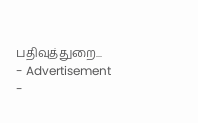பதிவுத்துறை...
- Advertisement -